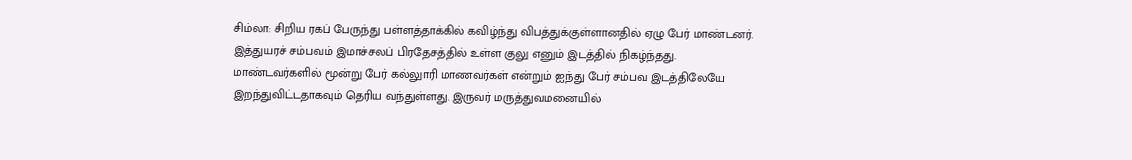சிம்லா: சிறிய ரகப் பேருந்து பள்ளத்தாக்கில் கவிழ்ந்து விபத்துக்குள்ளானதில் ஏழு பேர் மாண்டனர். இத்துயரச் சம்பவம் இமாச்சலப் பிரதேசத்தில் உள்ள குலு எனும் இடத்தில் நிகழ்ந்தது.
மாண்டவர்களில் மூன்று பேர் கல்லுாரி மாணவர்கள் என்றும் ஐந்து பேர் சம்பவ இடத்திலேயே இறந்துவிட்டதாகவும் தெரிய வந்துள்ளது. இருவர் மருத்துவமனையில்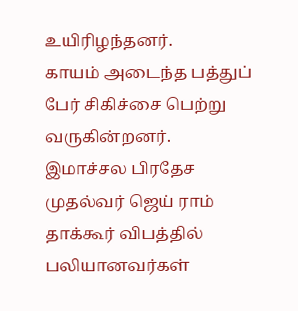உயிரிழந்தனர்.
காயம் அடைந்த பத்துப் பேர் சிகிச்சை பெற்று வருகின்றனர்.
இமாச்சல பிரதேச முதல்வர் ஜெய் ராம் தாக்கூர் விபத்தில் பலியானவர்கள்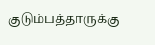குடும்பத்தாருக்கு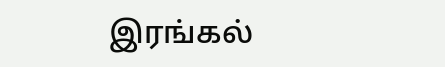இரங்கல்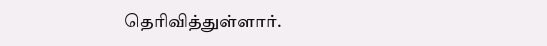தெரிவித்துள்ளார்.